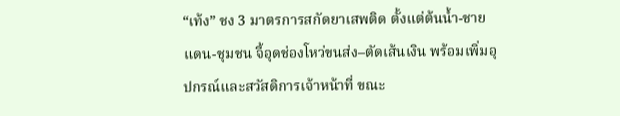“เท้ง” ชง 3 มาตรการสกัดยาเสพติด ตั้งแต่ต้นน้ำ-ชายแดน-ชุมชน จี้อุดช่องโหว่ขนส่ง–ตัดเส้นเงิน พร้อมเพิ่มอุปกรณ์และสวัสดิการเจ้าหน้าที่ ขณะ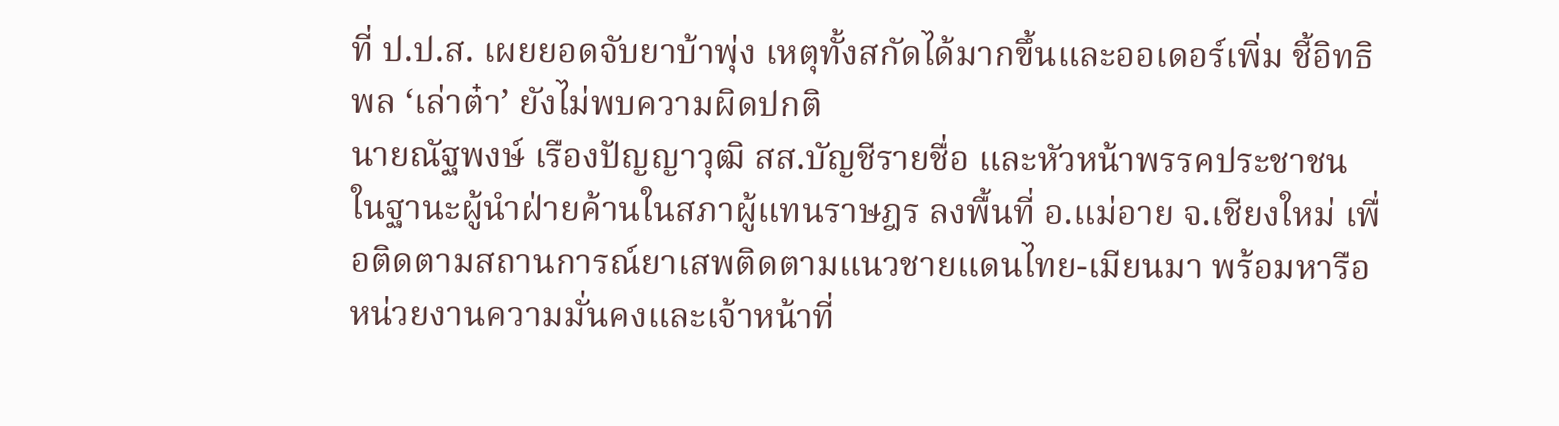ที่ ป.ป.ส. เผยยอดจับยาบ้าพุ่ง เหตุทั้งสกัดได้มากขึ้นและออเดอร์เพิ่ม ชี้อิทธิพล ‘เล่าต๋า’ ยังไม่พบความผิดปกติ
นายณัฐพงษ์ เรืองปัญญาวุฒิ สส.บัญชีรายชื่อ และหัวหน้าพรรคประชาชน ในฐานะผู้นำฝ่ายค้านในสภาผู้แทนราษฎร ลงพื้นที่ อ.แม่อาย จ.เชียงใหม่ เพื่อติดตามสถานการณ์ยาเสพติดตามแนวชายแดนไทย-เมียนมา พร้อมหารือหน่วยงานความมั่นคงและเจ้าหน้าที่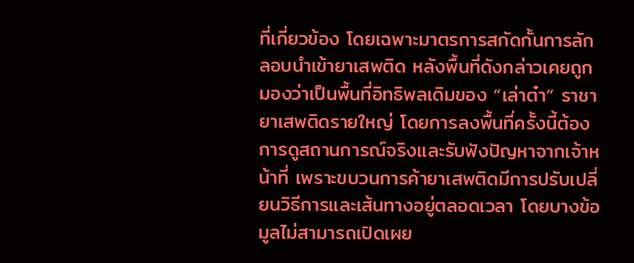ที่เกี่ยวข้อง โดยเฉพาะมาตรการสกัดกั้นการลักลอบนำเข้ายาเสพติด หลังพื้นที่ดังกล่าวเคยถูกมองว่าเป็นพื้นที่อิทธิพลเดิมของ “เล่าต๋า” ราชายาเสพติดรายใหญ่ โดยการลงพื้นที่ครั้งนี้ต้องการดูสถานการณ์จริงและรับฟังปัญหาจากเจ้าหน้าที่ เพราะขบวนการค้ายาเสพติดมีการปรับเปลี่ยนวิธีการและเส้นทางอยู่ตลอดเวลา โดยบางข้อมูลไม่สามารถเปิดเผย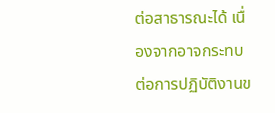ต่อสาธารณะได้ เนื่องจากอาจกระทบต่อการปฏิบัติงานข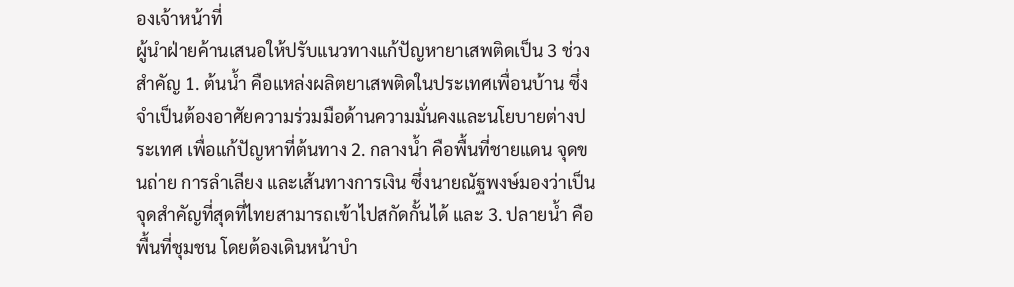องเจ้าหน้าที่
ผู้นำฝ่ายค้านเสนอให้ปรับแนวทางแก้ปัญหายาเสพติดเป็น 3 ช่วงสำคัญ 1. ต้นน้ำ คือแหล่งผลิตยาเสพติดในประเทศเพื่อนบ้าน ซึ่งจำเป็นต้องอาศัยความร่วมมือด้านความมั่นคงและนโยบายต่างประเทศ เพื่อแก้ปัญหาที่ต้นทาง 2. กลางน้ำ คือพื้นที่ชายแดน จุดขนถ่าย การลำเลียง และเส้นทางการเงิน ซึ่งนายณัฐพงษ์มองว่าเป็นจุดสำคัญที่สุดที่ไทยสามารถเข้าไปสกัดกั้นได้ และ 3. ปลายน้ำ คือพื้นที่ชุมชน โดยต้องเดินหน้าบำ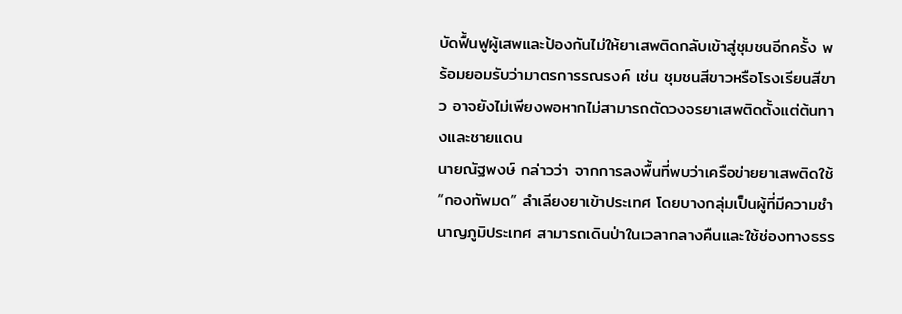บัดฟื้นฟูผู้เสพและป้องกันไม่ให้ยาเสพติดกลับเข้าสู่ชุมชนอีกครั้ง พร้อมยอมรับว่ามาตรการรณรงค์ เช่น ชุมชนสีขาวหรือโรงเรียนสีขาว อาจยังไม่เพียงพอหากไม่สามารถตัดวงจรยาเสพติดตั้งแต่ต้นทางและชายแดน
นายณัฐพงษ์ กล่าวว่า จากการลงพื้นที่พบว่าเครือข่ายยาเสพติดใช้ “กองทัพมด” ลำเลียงยาเข้าประเทศ โดยบางกลุ่มเป็นผู้ที่มีความชำนาญภูมิประเทศ สามารถเดินป่าในเวลากลางคืนและใช้ช่องทางธรร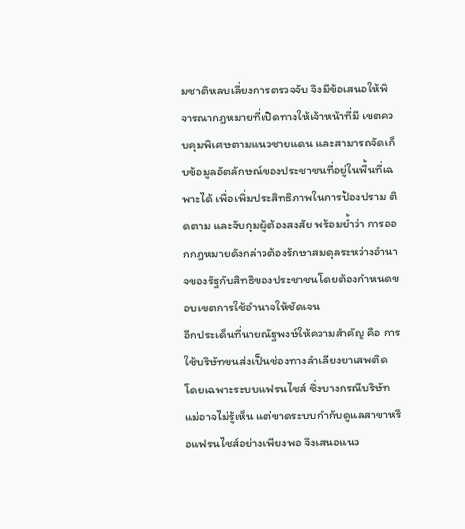มชาติหลบเลี่ยงการตรวจจับ จึงมีข้อเสนอให้พิจารณากฎหมายที่เปิดทางให้เจ้าหน้าที่มี เขตควบคุมพิเศษตามแนวชายแดน และสามารถจัดเก็บข้อมูลอัตลักษณ์ของประชาชนที่อยู่ในพื้นที่เฉพาะได้ เพื่อเพิ่มประสิทธิภาพในการป้องปราม ติดตาม และจับกุมผู้ต้องสงสัย พร้อมย้ำว่า การออกกฎหมายดังกล่าวต้องรักษาสมดุลระหว่างอำนาจของรัฐกับสิทธิของประชาชนโดยต้องกำหนดขอบเขตการใช้อำนาจให้ชัดเจน
อีกประเด็นที่นายณัฐพงษ์ให้ความสำคัญ คือ การใช้บริษัทขนส่งเป็นช่องทางลำเลียงยาเสพติด โดยเฉพาะระบบแฟรนไชส์ ซึ่งบางกรณีบริษัทแม่อาจไม่รู้เห็น แต่ขาดระบบกำกับดูแลสาขาหรือแฟรนไชส์อย่างเพียงพอ จึงเสนอแนว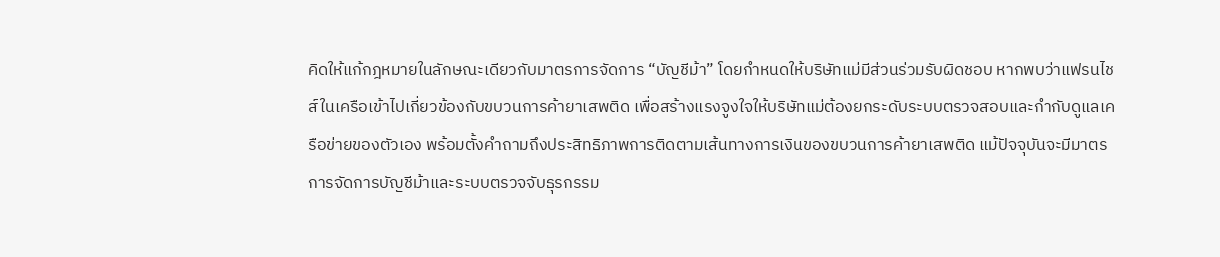คิดให้แก้กฎหมายในลักษณะเดียวกับมาตรการจัดการ “บัญชีม้า” โดยกำหนดให้บริษัทแม่มีส่วนร่วมรับผิดชอบ หากพบว่าแฟรนไชส์ในเครือเข้าไปเกี่ยวข้องกับขบวนการค้ายาเสพติด เพื่อสร้างแรงจูงใจให้บริษัทแม่ต้องยกระดับระบบตรวจสอบและกำกับดูแลเครือข่ายของตัวเอง พร้อมตั้งคำถามถึงประสิทธิภาพการติดตามเส้นทางการเงินของขบวนการค้ายาเสพติด แม้ปัจจุบันจะมีมาตรการจัดการบัญชีม้าและระบบตรวจจับธุรกรรม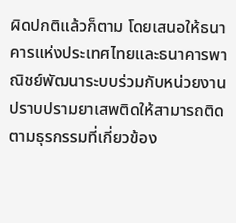ผิดปกติแล้วก็ตาม โดยเสนอให้ธนาคารแห่งประเทศไทยและธนาคารพาณิชย์พัฒนาระบบร่วมกับหน่วยงานปราบปรามยาเสพติดให้สามารถติดตามธุรกรรมที่เกี่ยวข้อง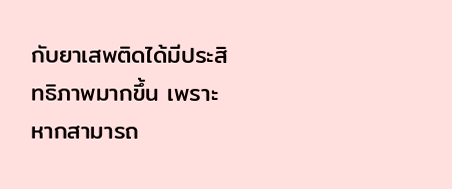กับยาเสพติดได้มีประสิทธิภาพมากขึ้น เพราะหากสามารถ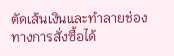ตัดเส้นเงินและทำลายช่องทางการสั่งซื้อได้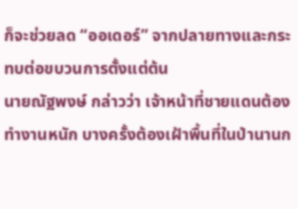ก็จะช่วยลด “ออเดอร์” จากปลายทางและกระทบต่อขบวนการตั้งแต่ต้น
นายณัฐพงษ์ กล่าวว่า เจ้าหน้าที่ชายแดนต้องทำงานหนัก บางครั้งต้องเฝ้าพื้นที่ในป่านานก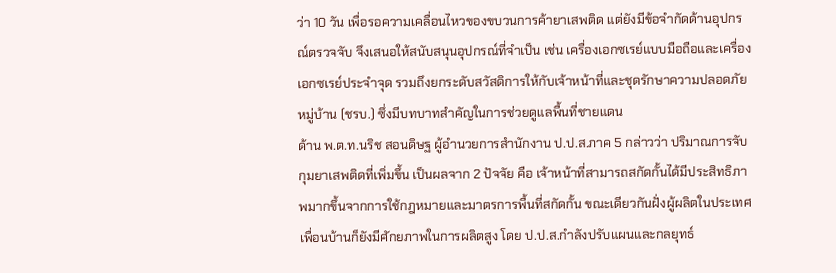ว่า 10 วัน เพื่อรอความเคลื่อนไหวของขบวนการค้ายาเสพติด แต่ยังมีข้อจำกัดด้านอุปกรณ์ตรวจจับ จึงเสนอให้สนับสนุนอุปกรณ์ที่จำเป็น เช่น เครื่องเอกซเรย์แบบมือถือและเครื่องเอกซเรย์ประจำจุด รวมถึงยกระดับสวัสดิการให้กับเจ้าหน้าที่และชุดรักษาความปลอดภัยหมู่บ้าน (ชรบ.) ซึ่งมีบทบาทสำคัญในการช่วยดูแลพื้นที่ชายแดน
ด้าน พ.ต.ท.นริช สอนดิษฐ ผู้อำนวยการสำนักงาน ป.ป.ส.ภาค 5 กล่าวว่า ปริมาณการจับกุมยาเสพติดที่เพิ่มขึ้น เป็นผลจาก 2 ปัจจัย คือ เจ้าหน้าที่สามารถสกัดกั้นได้มีประสิทธิภาพมากขึ้นจากการใช้กฎหมายและมาตรการพื้นที่สกัดกั้น ขณะเดียวกันฝั่งผู้ผลิตในประเทศเพื่อนบ้านก็ยังมีศักยภาพในการผลิตสูง โดย ป.ป.ส.กำลังปรับแผนและกลยุทธ์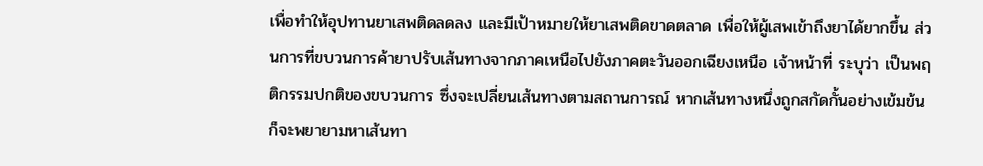เพื่อทำให้อุปทานยาเสพติดลดลง และมีเป้าหมายให้ยาเสพติดขาดตลาด เพื่อให้ผู้เสพเข้าถึงยาได้ยากขึ้น ส่วนการที่ขบวนการค้ายาปรับเส้นทางจากภาคเหนือไปยังภาคตะวันออกเฉียงเหนือ เจ้าหน้าที่ ระบุว่า เป็นพฤติกรรมปกติของขบวนการ ซึ่งจะเปลี่ยนเส้นทางตามสถานการณ์ หากเส้นทางหนึ่งถูกสกัดกั้นอย่างเข้มข้น ก็จะพยายามหาเส้นทา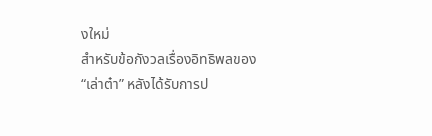งใหม่
สำหรับข้อกังวลเรื่องอิทธิพลของ “เล่าต๋า” หลังได้รับการป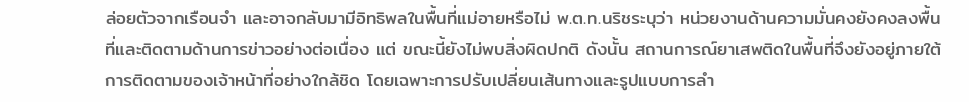ล่อยตัวจากเรือนจำ และอาจกลับมามีอิทธิพลในพื้นที่แม่อายหรือไม่ พ.ต.ท.นริชระบุว่า หน่วยงานด้านความมั่นคงยังคงลงพื้นที่และติดตามด้านการข่าวอย่างต่อเนื่อง แต่ ขณะนี้ยังไม่พบสิ่งผิดปกติ ดังนั้น สถานการณ์ยาเสพติดในพื้นที่จึงยังอยู่ภายใต้การติดตามของเจ้าหน้าที่อย่างใกล้ชิด โดยเฉพาะการปรับเปลี่ยนเส้นทางและรูปแบบการลำ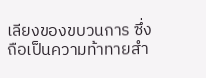เลียงของขบวนการ ซึ่งถือเป็นความท้าทายสำ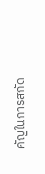คัญในการสกัด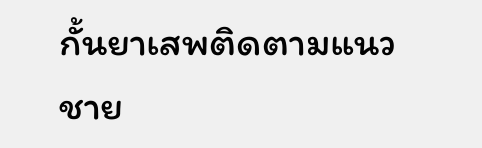กั้นยาเสพติดตามแนวชาย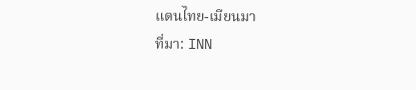แดนไทย-เมียนมา
ที่มา: INN